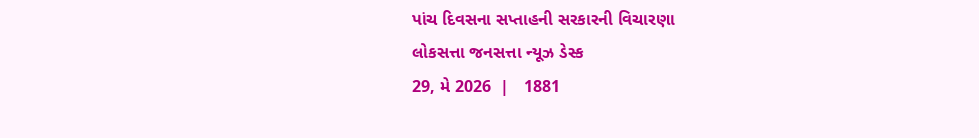પાંચ દિવસના સપ્તાહની સરકારની વિચારણા
લોકસત્તા જનસત્તા ન્યૂઝ ડેસ્ક
29, મે 2026  |   1881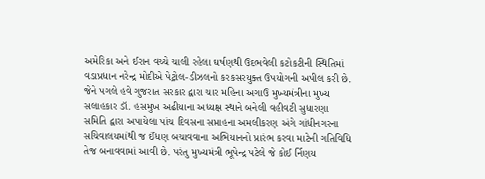અમેરિકા અને ઈરાન વચ્ચે ચાલી રહેલા ઘર્ષણથી ઉદભવેલી કટોકટીની સ્થિતિમાં વડાપ્રધાન નરેન્દ્ર મોદીએ પેટ્રોલ-ડીઝલનો કરકસરયુક્ત ઉપયોગની અપીલ કરી છે. જેને પગલે હવે ગુજરાત સરકાર દ્વારા ચાર મહિના અગાઉ મુખ્યમંત્રીના મુખ્ય સલાહકાર ડૉ. હસમુખ અઢીયાના અધ્યક્ષ સ્થાને બનેલી વહીવટી સુધારણા સમિતિ દ્વારા અપાયેલા પાંચ દિવસના સપ્તાહના અમલીકરણ અંગે ગાંધીનગરના સચિવાલયમાંથી જ ઈંધણ બચાવવાના અભિયાનનો પ્રારંભ કરવા માટેની ગતિવિધિ તેજ બનાવવામાં આવી છે. પરંતુ મુખ્યમંત્રી ભૂપેન્દ્ર પટેલે જે કોઈ ર્નિણય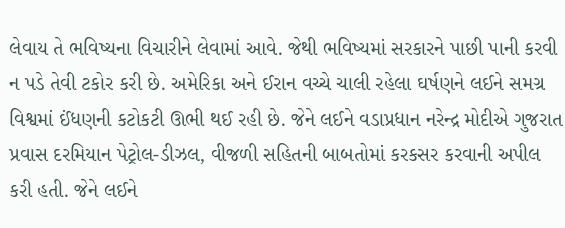લેવાય તે ભવિષ્યના વિચારીને લેવામાં આવે. જેથી ભવિષ્યમાં સરકારને પાછી પાની કરવી ન પડે તેવી ટકોર કરી છે. અમેરિકા અને ઈરાન વચ્ચે ચાલી રહેલા ઘર્ષણને લઈને સમગ્ર વિશ્વમાં ઈંધણની કટોકટી ઊભી થઈ રહી છે. જેને લઈને વડાપ્રધાન નરેન્દ્ર મોદીએ ગુજરાત પ્રવાસ દરમિયાન પેટ્રોલ-ડીઝલ, વીજળી સહિતની બાબતોમાં કરકસર કરવાની અપીલ કરી હતી. જેને લઈને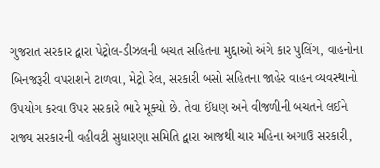ગુજરાત સરકાર દ્વારા પેટ્રોલ-ડીઝલની બચત સહિતના મુદ્દાઓ અંગે કાર પુલિંગ, વાહનોના બિનજરૂરી વપરાશને ટાળવા, મેટ્રો રેલ, સરકારી બસો સહિતના જાહેર વાહન વ્યવસ્થાનો ઉપયોગ કરવા ઉપર સરકારે ભારે મૂક્યો છે. તેવા ઈંધણ અને વીજળીની બચતને લઈને રાજ્ય સરકારની વહીવટી સુધારણા સમિતિ દ્વારા આજથી ચાર મહિના અગાઉ સરકારી,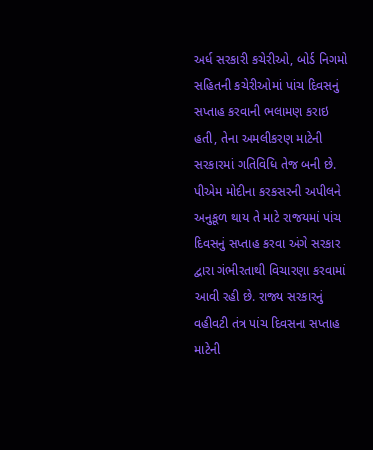અર્ધ સરકારી કચેરીઓ, બોર્ડ નિગમો સહિતની કચેરીઓમાં પાંચ દિવસનું સપ્તાહ કરવાની ભલામણ કરાઇ હતી, તેના અમલીકરણ માટેની સરકારમાં ગતિવિધિ તેજ બની છે. પીએમ મોદીના કરકસરની અપીલને અનુકૂળ થાય તે માટે રાજયમાં પાંચ દિવસનું સપ્તાહ કરવા અંગે સરકાર દ્વારા ગંભીરતાથી વિચારણા કરવામાં આવી રહી છે. રાજ્ય સરકારનું વહીવટી તંત્ર પાંચ દિવસના સપ્તાહ માટેની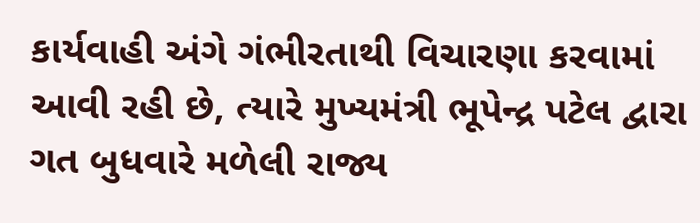કાર્યવાહી અંગે ગંભીરતાથી વિચારણા કરવામાં આવી રહી છે, ત્યારે મુખ્યમંત્રી ભૂપેન્દ્ર પટેલ દ્વારા ગત બુધવારે મળેલી રાજ્ય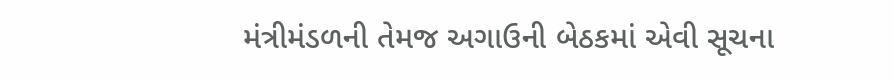મંત્રીમંડળની તેમજ અગાઉની બેઠકમાં એવી સૂચના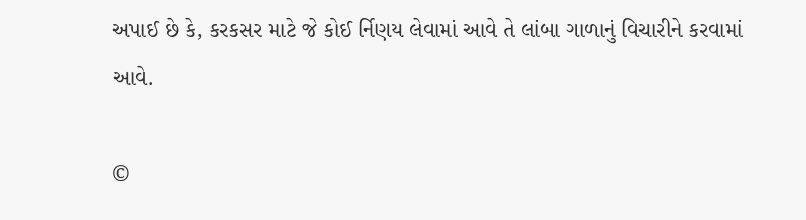અપાઈ છે કે, કરકસર માટે જે કોઈ ર્નિણય લેવામાં આવે તે લાંબા ગાળાનું વિચારીને કરવામાં આવે.

©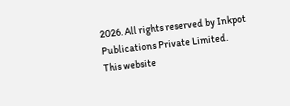2026. All rights reserved by Inkpot Publications Private Limited.
This website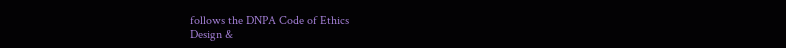follows the DNPA Code of Ethics
Design &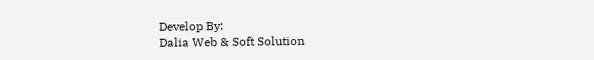Develop By:
Dalia Web & Soft Solution